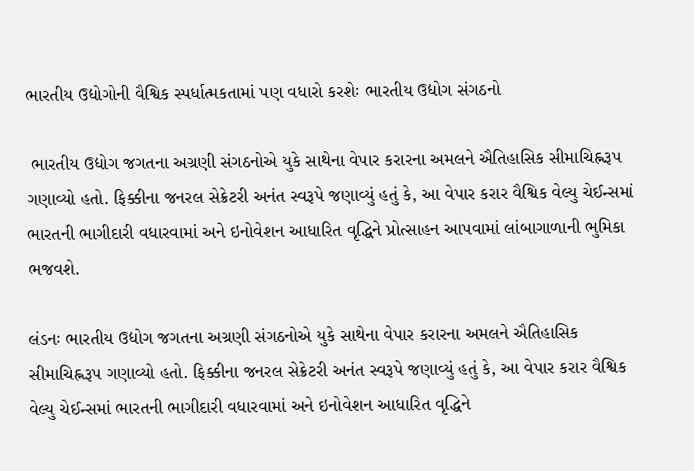ભારતીય ઉદ્યોગોની વૈશ્વિક સ્પર્ધાત્મકતામાં પણ વધારો કરશેઃ ભારતીય ઉદ્યોગ સંગઠનો

 ભારતીય ઉદ્યોગ જગતના અગ્રણી સંગઠનોએ યુકે સાથેના વેપાર કરારના અમલને ઐતિહાસિક સીમાચિહ્નરૂપ ગણાવ્યો હતો. ફિક્કીના જનરલ સેક્રેટરી અનંત સ્વરૂપે જણાવ્યું હતું કે, આ વેપાર કરાર વૈશ્વિક વેલ્યુ ચેઈન્સમાં ભારતની ભાગીદારી વધારવામાં અને ઇનોવેશન આધારિત વૃદ્ધિને પ્રોત્સાહન આપવામાં લાંબાગાળાની ભુમિકા ભજવશે.

લંડનઃ ભારતીય ઉદ્યોગ જગતના અગ્રણી સંગઠનોએ યુકે સાથેના વેપાર કરારના અમલને ઐતિહાસિક સીમાચિહ્નરૂપ ગણાવ્યો હતો. ફિક્કીના જનરલ સેક્રેટરી અનંત સ્વરૂપે જણાવ્યું હતું કે, આ વેપાર કરાર વૈશ્વિક વેલ્યુ ચેઈન્સમાં ભારતની ભાગીદારી વધારવામાં અને ઇનોવેશન આધારિત વૃદ્ધિને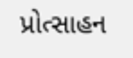પ્રોત્સાહન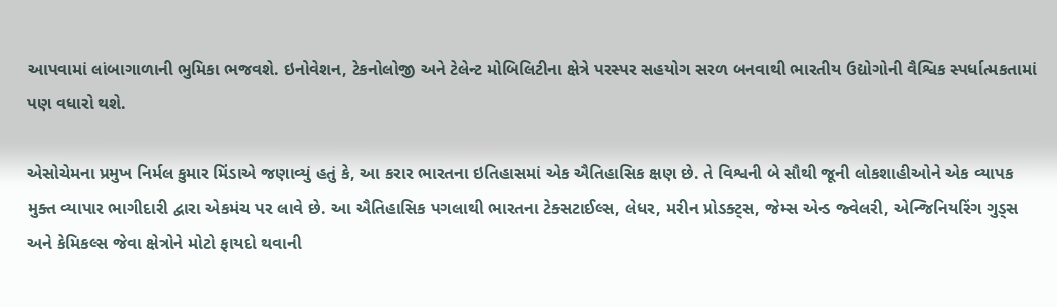આપવામાં લાંબાગાળાની ભુમિકા ભજવશે. ઇનોવેશન, ટેકનોલોજી અને ટેલેન્ટ મોબિલિટીના ક્ષેત્રે પરસ્પર સહયોગ સરળ બનવાથી ભારતીય ઉદ્યોગોની વૈશ્વિક સ્પર્ધાત્મકતામાં પણ વધારો થશે.

એસોચેમના પ્રમુખ નિર્મલ કુમાર મિંડાએ જણાવ્યું હતું કે, આ કરાર ભારતના ઇતિહાસમાં એક ઐતિહાસિક ક્ષણ છે. તે વિશ્વની બે સૌથી જૂની લોકશાહીઓને એક વ્યાપક મુક્ત વ્યાપાર ભાગીદારી દ્વારા એકમંચ પર લાવે છે. આ ઐતિહાસિક પગલાથી ભારતના ટેક્સટાઈલ્સ, લેધર, મરીન પ્રોડક્ટ્સ, જેમ્સ એન્ડ જ્વેલરી, એન્જિનિયરિંગ ગુડ્સ અને કેમિકલ્સ જેવા ક્ષેત્રોને મોટો ફાયદો થવાની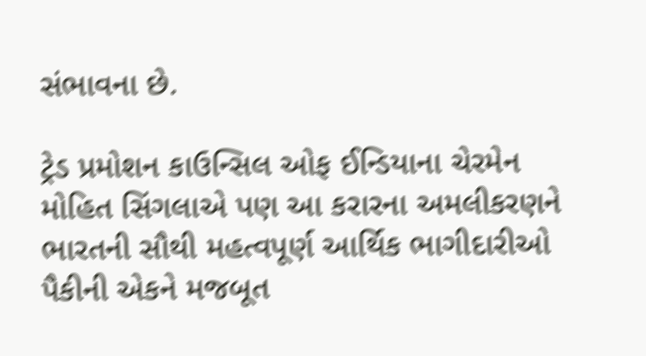સંભાવના છે.

ટ્રેડ પ્રમોશન કાઉન્સિલ ઓફ ઈન્ડિયાના ચેરમેન મોહિત સિંગલાએ પણ આ કરારના અમલીકરણને ભારતની સૌથી મહત્વપૂર્ણ આર્થિક ભાગીદારીઓ પૈકીની એકને મજબૂત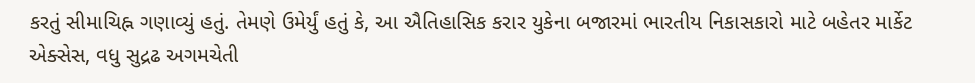કરતું સીમાચિહ્ન ગણાવ્યું હતું. તેમણે ઉમેર્યું હતું કે, આ ઐતિહાસિક કરાર યુકેના બજારમાં ભારતીય નિકાસકારો માટે બહેતર માર્કેટ એક્સેસ, વધુ સુદ્રઢ અગમચેતી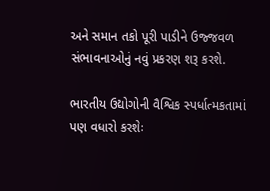અને સમાન તકો પૂરી પાડીને ઉજ્જવળ સંભાવનાઓનું નવું પ્રકરણ શરૂ કરશે.

ભારતીય ઉદ્યોગોની વૈશ્વિક સ્પર્ધાત્મકતામાં પણ વધારો કરશેઃ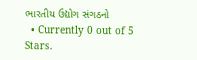ભારતીય ઉદ્યોગ સંગઠનો
  • Currently 0 out of 5 Stars.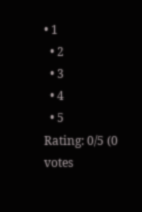• 1
  • 2
  • 3
  • 4
  • 5
Rating: 0/5 (0 votes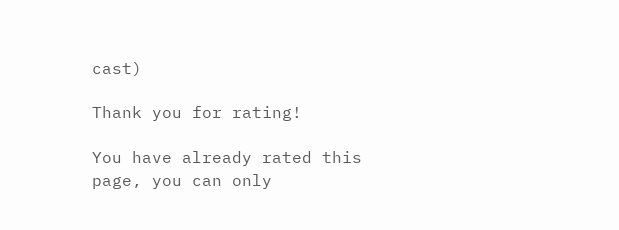cast)

Thank you for rating!

You have already rated this page, you can only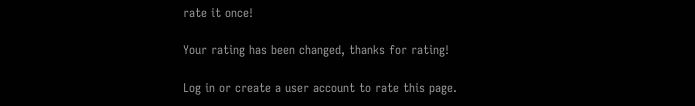rate it once!

Your rating has been changed, thanks for rating!

Log in or create a user account to rate this page.